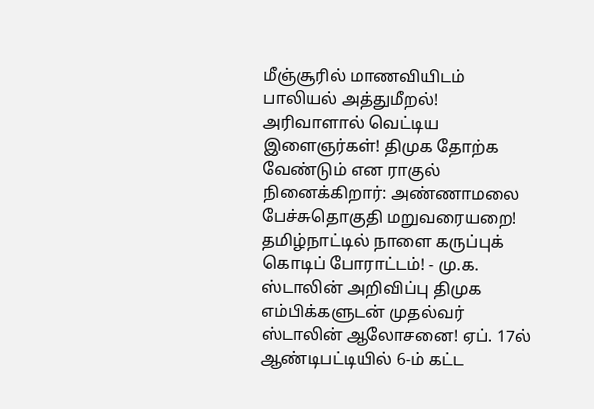மீஞ்சூரில் மாணவியிடம் பாலியல் அத்துமீறல்! அரிவாளால் வெட்டிய இளைஞர்கள்! திமுக தோற்க வேண்டும் என ராகுல் நினைக்கிறார்: அண்ணாமலை பேச்சுதொகுதி மறுவரையறை! தமிழ்நாட்டில் நாளை கருப்புக் கொடிப் போராட்டம்! - மு.க. ஸ்டாலின் அறிவிப்பு திமுக எம்பிக்களுடன் முதல்வர் ஸ்டாலின் ஆலோசனை! ஏப். 17ல் ஆண்டிபட்டியில் 6-ம் கட்ட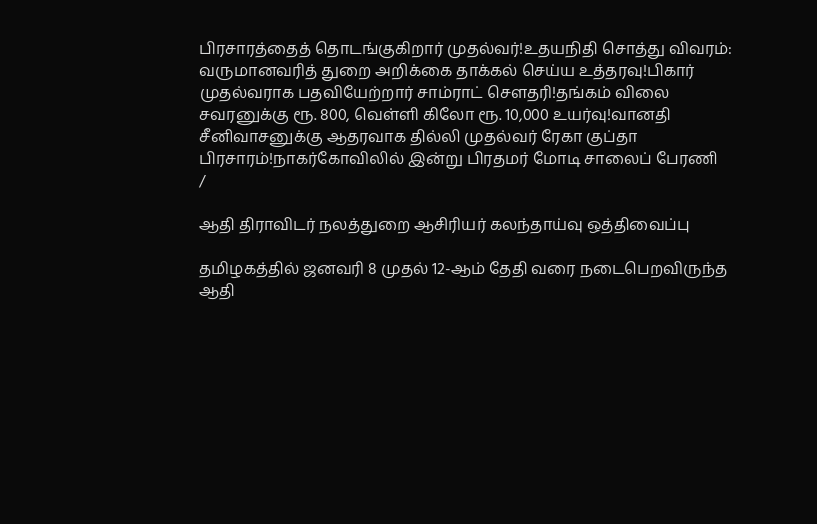பிரசாரத்தைத் தொடங்குகிறார் முதல்வர்!உதயநிதி சொத்து விவரம்: வருமானவரித் துறை அறிக்கை தாக்கல் செய்ய உத்தரவு!பிகார் முதல்வராக பதவியேற்றார் சாம்ராட் சௌதரி!தங்கம் விலை சவரனுக்கு ரூ. 800, வெள்ளி கிலோ ரூ. 10,000 உயர்வு!வானதி சீனிவாசனுக்கு ஆதரவாக தில்லி முதல்வர் ரேகா குப்தா பிரசாரம்!நாகர்கோவிலில் இன்று பிரதமர் மோடி சாலைப் பேரணி
/

ஆதி திராவிடர் நலத்துறை ஆசிரியர் கலந்தாய்வு ஒத்திவைப்பு

தமிழகத்தில் ஜனவரி 8 முதல் 12-ஆம் தேதி வரை நடைபெறவிருந்த ஆதி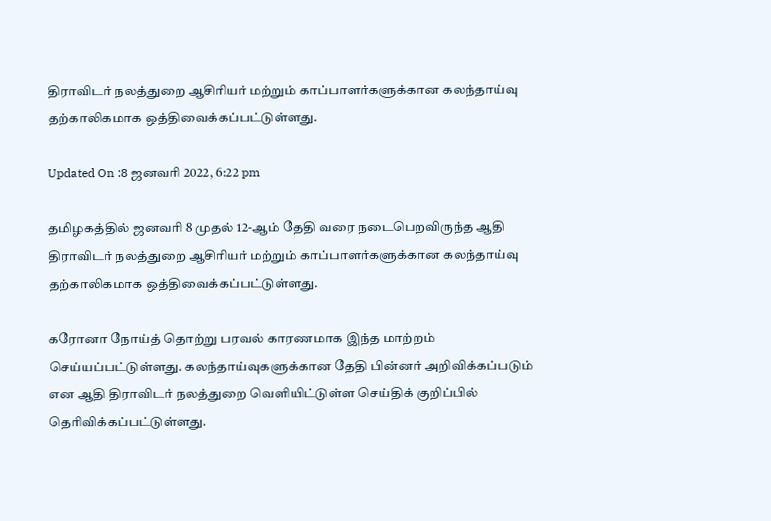திராவிடர் நலத்துறை ஆசிரியர் மற்றும் காப்பாளர்களுக்கான கலந்தாய்வு தற்காலிகமாக ஒத்திவைக்கப்பட்டுள்ளது.

Updated On :8 ஜனவரி 2022, 6:22 pm

தமிழகத்தில் ஜனவரி 8 முதல் 12-ஆம் தேதி வரை நடைபெறவிருந்த ஆதி திராவிடர் நலத்துறை ஆசிரியர் மற்றும் காப்பாளர்களுக்கான கலந்தாய்வு தற்காலிகமாக ஒத்திவைக்கப்பட்டுள்ளது.

கரோனா நோய்த் தொற்று பரவல் காரணமாக இந்த மாற்றம் செய்யப்பட்டுள்ளது. கலந்தாய்வுகளுக்கான தேதி பின்னர் அறிவிக்கப்படும் என ஆதி திராவிடர் நலத்துறை வெளியிட்டுள்ள செய்திக் குறிப்பில் தெரிவிக்கப்பட்டுள்ளது.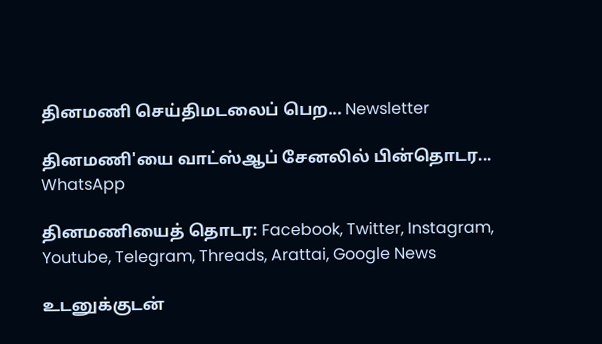தினமணி செய்திமடலைப் பெற... Newsletter

தினமணி'யை வாட்ஸ்ஆப் சேனலில் பின்தொடர... WhatsApp

தினமணியைத் தொடர: Facebook, Twitter, Instagram, Youtube, Telegram, Threads, Arattai, Google News

உடனுக்குடன்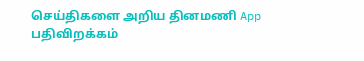செய்திகளை அறிய தினமணி App பதிவிறக்கம்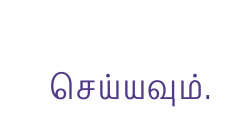செய்யவும்.